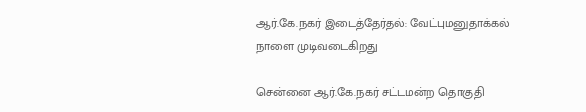ஆர்.கே.நகர் இடைத்தேர்தல்: வேட்புமனுதாக்கல் நாளை முடிவடைகிறது

சென்னை ஆர்.கே.நகர் சட்டமன்ற தொகுதி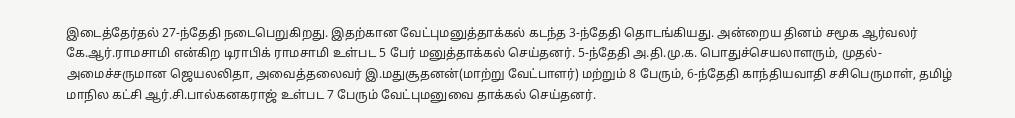இடைத்தேர்தல் 27-ந்தேதி நடைபெறுகிறது. இதற்கான வேட்புமனுத்தாக்கல் கடந்த 3-ந்தேதி தொடங்கியது. அன்றைய தினம் சமூக ஆர்வலர் கே.ஆர்.ராமசாமி என்கிற டிராபிக் ராமசாமி உள்பட 5 பேர் மனுத்தாக்கல் செய்தனர். 5-ந்தேதி அ.தி.மு.க. பொதுச்செயலாளரும், முதல்-அமைச்சருமான ஜெயலலிதா, அவைத்தலைவர் இ.மதுசூதனன்(மாற்று வேட்பாளர்) மற்றும் 8 பேரும், 6-ந்தேதி காந்தியவாதி சசிபெருமாள், தமிழ் மாநில கட்சி ஆர்.சி.பால்கனகராஜ் உள்பட 7 பேரும் வேட்புமனுவை தாக்கல் செய்தனர்.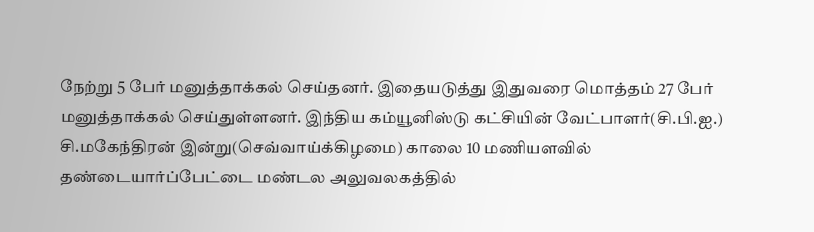நேற்று 5 பேர் மனுத்தாக்கல் செய்தனர். இதையடுத்து இதுவரை மொத்தம் 27 பேர் மனுத்தாக்கல் செய்துள்ளனர். இந்திய கம்யூனிஸ்டு கட்சியின் வேட்பாளர்(சி.பி.ஐ.) சி.மகேந்திரன் இன்று(செவ்வாய்க்கிழமை) காலை 10 மணியளவில் தண்டையார்ப்பேட்டை மண்டல அலுவலகத்தில்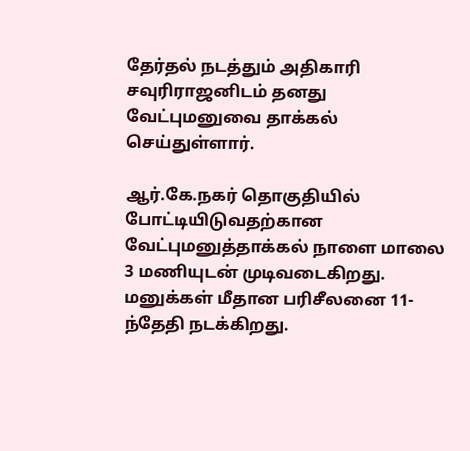தேர்தல் நடத்தும் அதிகாரி சவுரிராஜனிடம் தனது வேட்புமனுவை தாக்கல் செய்துள்ளார்.

ஆர்.கே.நகர் தொகுதியில் போட்டியிடுவதற்கான வேட்புமனுத்தாக்கல் நாளை மாலை 3 மணியுடன் முடிவடைகிறது. மனுக்கள் மீதான பரிசீலனை 11-ந்தேதி நடக்கிறது.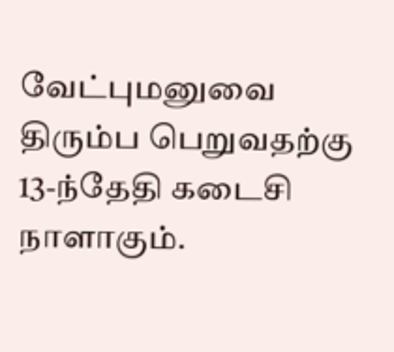வேட்புமனுவை திரும்ப பெறுவதற்கு 13-ந்தேதி கடைசி நாளாகும்.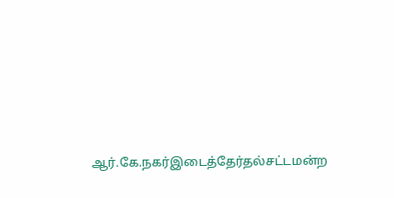ஆர்.கே.நகர்இடைத்தேர்தல்சட்டமன்ற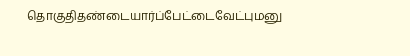தொகுதிதண்டையார்ப்பேட்டைவேட்புமனு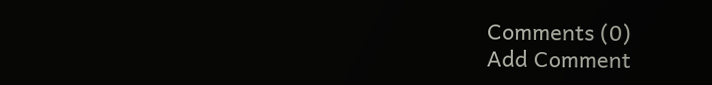Comments (0)
Add Comment